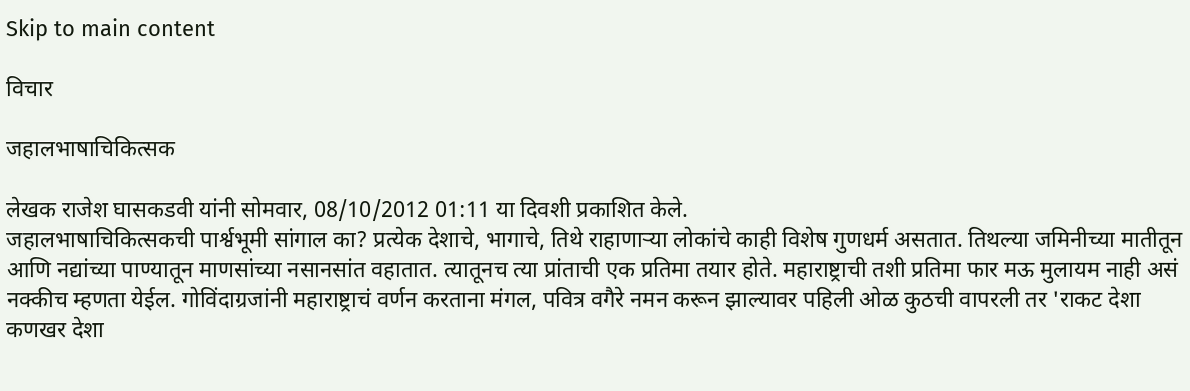Skip to main content

विचार

जहालभाषाचिकित्सक

लेखक राजेश घासकडवी यांनी सोमवार, 08/10/2012 01:11 या दिवशी प्रकाशित केले.
जहालभाषाचिकित्सकची पार्श्वभूमी सांगाल का? प्रत्येक देशाचे, भागाचे, तिथे राहाणाऱ्या लोकांचे काही विशेष गुणधर्म असतात. तिथल्या जमिनीच्या मातीतून आणि नद्यांच्या पाण्यातून माणसांच्या नसानसांत वहातात. त्यातूनच त्या प्रांताची एक प्रतिमा तयार होते. महाराष्ट्राची तशी प्रतिमा फार मऊ मुलायम नाही असं नक्कीच म्हणता येईल. गोविंदाग्रजांनी महाराष्ट्राचं वर्णन करताना मंगल, पवित्र वगैरे नमन करून झाल्यावर पहिली ओळ कुठची वापरली तर 'राकट देशा कणखर देशा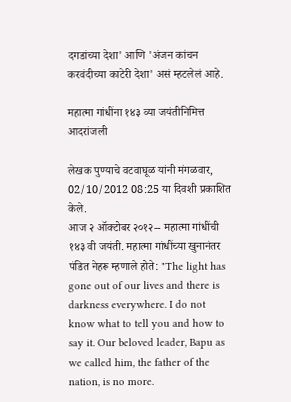दगडांच्या देशा' आणि 'अंजन कांचन करवंदीच्या काटेरी देशा' असं म्हटलेलं आहे.

महात्मा गांधींना १४३ व्या जयंतीनिमित्त आदरांजली

लेखक पुण्याचे वटवाघूळ यांनी मंगळवार, 02/10/2012 08:25 या दिवशी प्रकाशित केले.
आज २ ऑक्टोबर २०१२-- महात्मा गांधींची १४३ वी जयंती. महात्मा गांधींच्या खुनानंतर पंडित नेहरू म्हणाले होते: "The light has gone out of our lives and there is darkness everywhere. I do not know what to tell you and how to say it. Our beloved leader, Bapu as we called him, the father of the nation, is no more.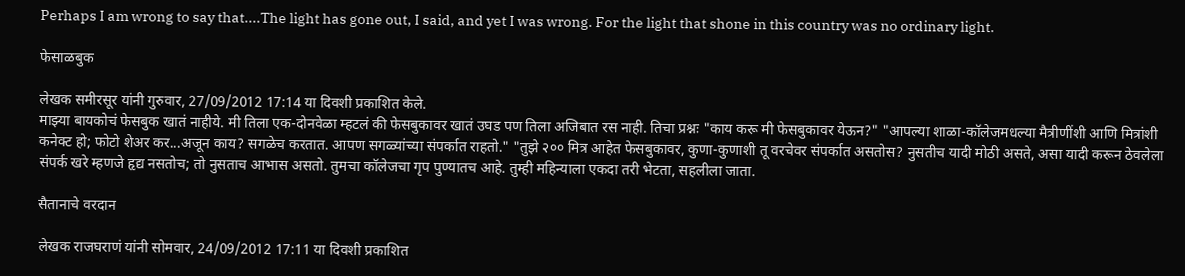Perhaps I am wrong to say that....The light has gone out, I said, and yet I was wrong. For the light that shone in this country was no ordinary light.

फेसाळबुक

लेखक समीरसूर यांनी गुरुवार, 27/09/2012 17:14 या दिवशी प्रकाशित केले.
माझ्या बायकोचं फेसबुक खातं नाहीये. मी तिला एक-दोनवेळा म्हटलं की फेसबुकावर खातं उघड पण तिला अजिबात रस नाही. तिचा प्रश्नः "काय करू मी फेसबुकावर येऊन?" "आपल्या शाळा-कॉलेजमधल्या मैत्रीणींशी आणि मित्रांशी कनेक्ट हो; फोटो शेअर कर...अजून काय? सगळेच करतात. आपण सगळ्यांच्या संपर्कात राहतो." "तुझे २०० मित्र आहेत फेसबुकावर, कुणा-कुणाशी तू वरचेवर संपर्कात असतोस? नुसतीच यादी मोठी असते, असा यादी करून ठेवलेला संपर्क खरे म्हणजे हृद्य नसतोच; तो नुसताच आभास असतो. तुमचा कॉलेजचा गृप पुण्यातच आहे. तुम्ही महिन्याला एकदा तरी भेटता, सहलीला जाता.

सैतानाचे वरदान

लेखक राजघराणं यांनी सोमवार, 24/09/2012 17:11 या दिवशी प्रकाशित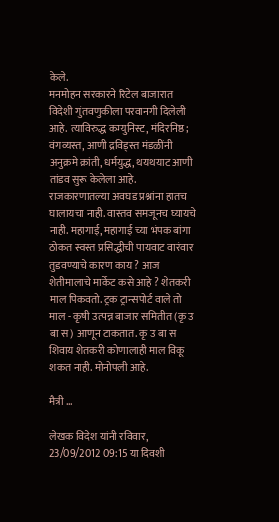केले.
मनमोहन सरकारने रिटेल बाजारात विदेशी गुंतवणुकीला परवानगी दिलेली आहे. त्याविरुद्ध कम्युनिस्ट, मंदिरनिष्ठ; वंगव्यस्त, आणी द्रविड्स्त मंडळींनी अनुक्रमे क्रांती, धर्मयुद्ध, थयथयाट आणी तांडव सुरू केलेला आहे. राजकारणातल्या अवघड प्रश्नांना हातच घालायचा नाही. वास्तव समजूनच घ्यायचे नाही. महागाई, महागाई च्या भंपक बांगा ठोकत स्वस्त प्रसिद्धीची पायवाट वारंवार तुडवण्याचे कारण काय ? आज शेतीमालाचे मार्केट कसे आहे ? शेतकरी माल पिकवतो. ट्रक ट्रान्सपोर्ट वाले तो माल - कृषी उत्पन्न बाजार समितीत (कृ उ बा स) आणून टाकतात. कृ उ बा स शिवाय शेतकरी कोणालाही माल विकू शकत नाही. मोनोपली आहे.

मैत्री ...

लेखक विदेश यांनी रविवार, 23/09/2012 09:15 या दिवशी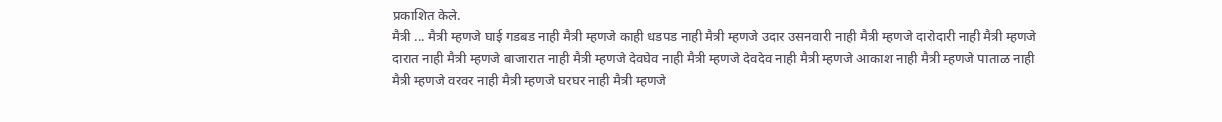प्रकाशित केले.
मैत्री ... मैत्री म्हणजे घाई गडबड नाही मैत्री म्हणजे काही धडपड नाही मैत्री म्हणजे उदार उसनवारी नाही मैत्री म्हणजे दारोदारी नाही मैत्री म्हणजे दारात नाही मैत्री म्हणजे बाजारात नाही मैत्री म्हणजे देवघेव नाही मैत्री म्हणजे देवदेव नाही मैत्री म्हणजे आकाश नाही मैत्री म्हणजे पाताळ नाही मैत्री म्हणजे वरवर नाही मैत्री म्हणजे घरघर नाही मैत्री म्हणजे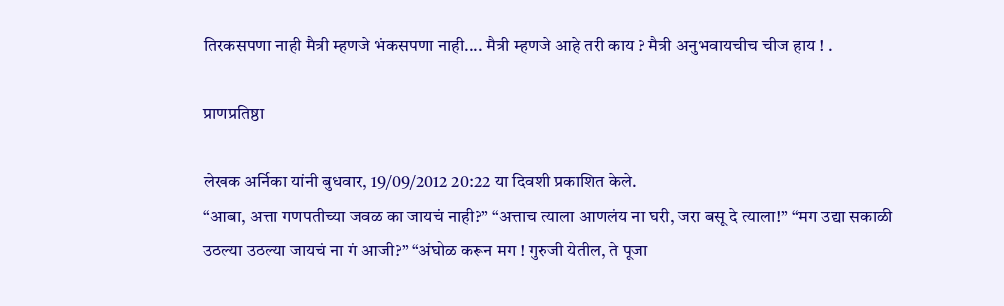तिरकसपणा नाही मैत्री म्हणजे भंकसपणा नाही.... मैत्री म्हणजे आहे तरी काय ? मैत्री अनुभवायचीच चीज हाय ! .

प्राणप्रतिष्ठा

लेखक अर्निका यांनी बुधवार, 19/09/2012 20:22 या दिवशी प्रकाशित केले.
“आबा, अत्ता गणपतीच्या जवळ का जायचं नाही?” “अत्ताच त्याला आणलंय ना घरी, जरा बसू दे त्याला!” “मग उद्या सकाळी उठल्या उठल्या जायचं ना गं आजी?” “अंघोळ करून मग ! गुरुजी येतील, ते पूजा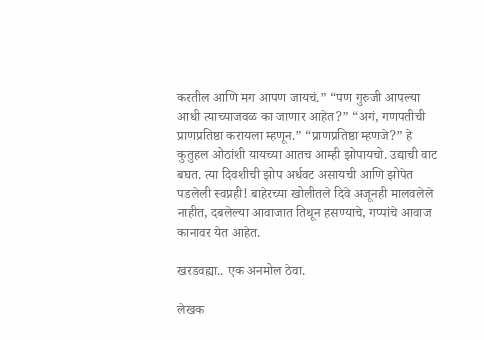करतील आणि मग आपण जायचं.” “पण गुरुजी आपल्या आधी त्याच्याजवळ का जाणार आहेत?” “अगं, गणपतीची प्राणप्रतिष्ठा करायला म्हणून.” “प्राणप्रतिष्ठा म्हणजे?” हे कुतुहल ओठांशी यायच्या आतच आम्ही झोपायचो. उद्याची वाट बघत. त्या दिवशीची झोप अर्धवट असायची आणि झोपेत पडलेली स्वप्नही! बाहेरच्या खोलीतले दिवे अजूनही मालवलेले नाहीत, दबलेल्या आवाजात तिथून हसण्याचे, गप्पांचे आवाज कानावर येत आहेत.

खरडवह्या.. एक अनमोल ठेवा.

लेखक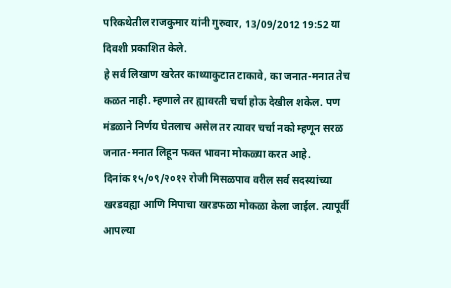परिकथेतील राजकुमार यांनी गुरुवार, 13/09/2012 19:52 या दिवशी प्रकाशित केले.
हे सर्व लिखाण खरेतर काथ्याकुटात टाकावे, का जनात-मनात तेच कळत नाही. म्हणाले तर ह्यावरती चर्चा होऊ देखील शकेल. पण मंडळाने निर्णय घेतलाच असेल तर त्यावर चर्चा नको म्हणून सरळ जनात-मनात लिहून फक्त भावना मोकळ्या करत आहे.
दिनांक १५/०९/२०१२ रोजी मिसळपाव वरील सर्व सदस्यांच्या खरडवह्या आणि मिपाचा खरडफळा मोकळा केला जाईल. त्यापूर्वी आपल्या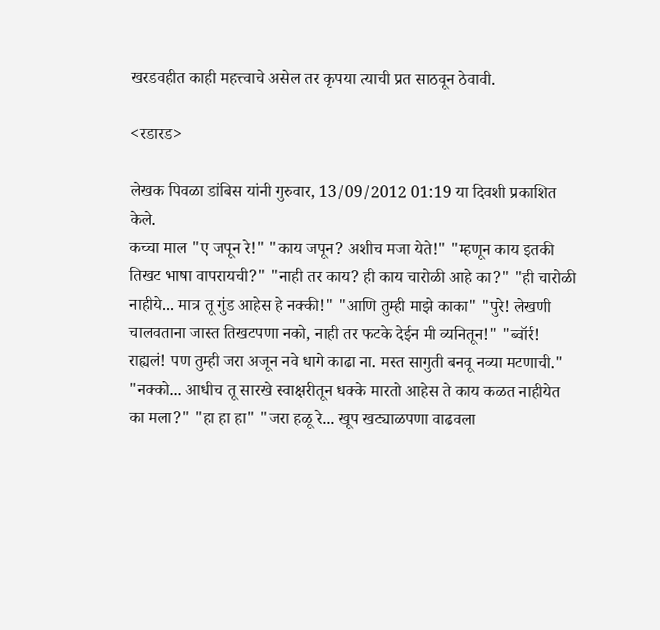खरडवहीत काही महत्त्वाचे असेल तर कृपया त्याची प्रत साठवून ठेवावी.

<रडारड>

लेखक पिवळा डांबिस यांनी गुरुवार, 13/09/2012 01:19 या दिवशी प्रकाशित केले.
कच्चा माल "ए जपून रे!" "काय जपून? अशीच मजा येते!" "म्हणून काय इतकी तिखट भाषा वापरायची?" "नाही तर काय? ही काय चारोळी आहे का?" "ही चारोळी नाहीये... मात्र तू गुंड आहेस हे नक्की!" "आणि तुम्ही माझे काका" "पुरे! लेखणी चालवताना जास्त तिखटपणा नको, नाही तर फटके देईन मी व्यनितून!" "ब्वॉर्र! राह्यलं! पण तुम्ही जरा अजून नवे धागे काढा ना. मस्त सागुती बनवू नव्या मटणाची." "नक्को... आधीच तू सारखे स्वाक्षरीतून धक्के मारतो आहेस ते काय कळत नाहीयेत का मला?" "हा हा हा" "जरा हळू रे... खूप खट्याळपणा वाढवला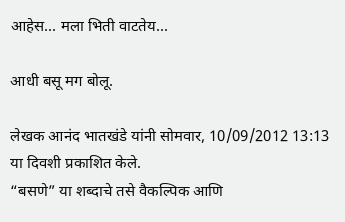आहेस... मला भिती वाटतेय...

आधी बसू मग बोलू.

लेखक आनंद भातखंडे यांनी सोमवार, 10/09/2012 13:13 या दिवशी प्रकाशित केले.
“बसणे” या शब्दाचे तसे वैकल्पिक आणि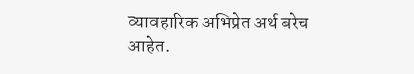व्यावहारिक अभिप्रेत अर्थ बरेच आहेत.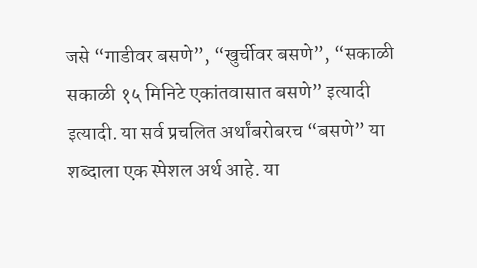जसे “गाडीवर बसणे”, “खुर्चीवर बसणे”, “सकाळी सकाळी १५ मिनिटे एकांतवासात बसणे” इत्यादी इत्यादी. या सर्व प्रचलित अर्थांबरोबरच “बसणे” या शब्दाला एक स्पेशल अर्थ आहे. या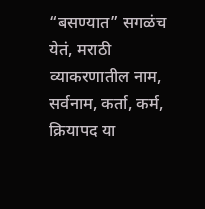“बसण्यात” सगळंच येतं, मराठी व्याकरणातील नाम, सर्वनाम, कर्ता, कर्म, क्रियापद या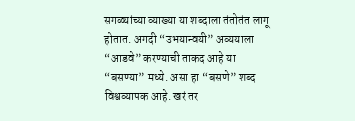सगळ्यांच्या व्याख्या या शब्दाला तंतोतंत लागू होतात. अगदी “उभयान्वयी” अव्ययाला “आडवे” करण्याची ताकद आहे या “बसण्या” मध्ये. असा हा “बसणे” शब्द विश्वव्यापक आहे. खरं तर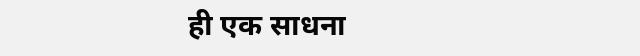ही एक साधना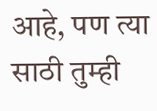आहे, पण त्या साठी तुम्ही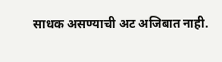साधक असण्याची अट अजिबात नाही.